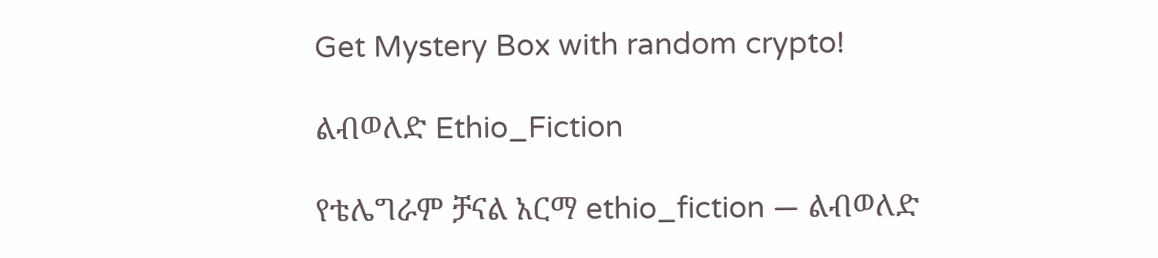Get Mystery Box with random crypto!

ልብወለድ Ethio_Fiction

የቴሌግራም ቻናል አርማ ethio_fiction — ልብወለድ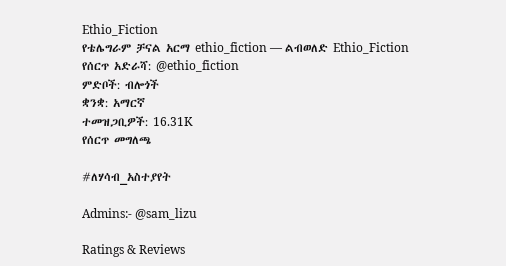Ethio_Fiction
የቴሌግራም ቻናል አርማ ethio_fiction — ልብወለድ Ethio_Fiction
የሰርጥ አድራሻ: @ethio_fiction
ምድቦች: ብሎጎች
ቋንቋ: አማርኛ
ተመዝጋቢዎች: 16.31K
የሰርጥ መግለጫ

#ለሃሳብ_አስተያየት

Admins:- @sam_lizu

Ratings & Reviews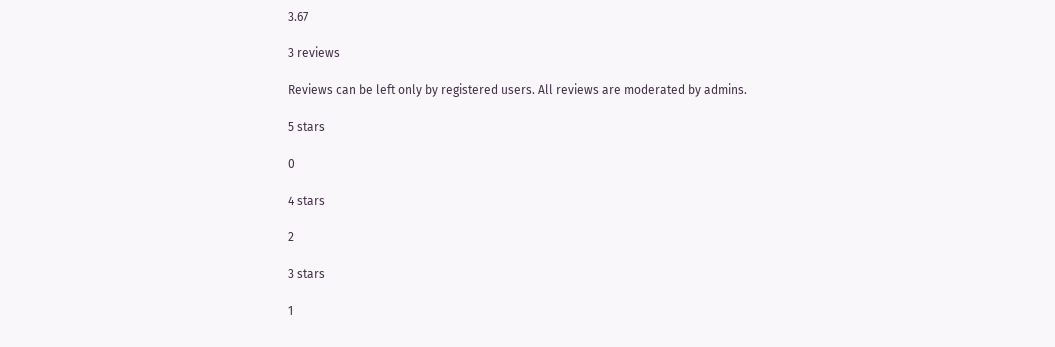3.67

3 reviews

Reviews can be left only by registered users. All reviews are moderated by admins.

5 stars

0

4 stars

2

3 stars

1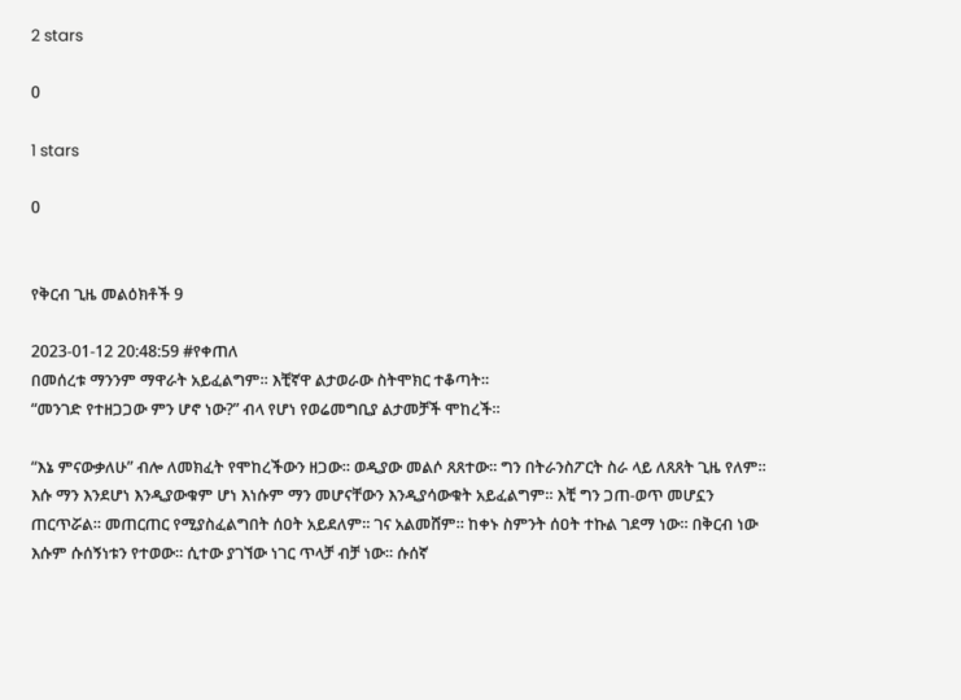2 stars

0

1 stars

0


የቅርብ ጊዜ መልዕክቶች 9

2023-01-12 20:48:59 #የቀጠለ
በመሰረቱ ማንንም ማዋራት አይፈልግም። እቺኛዋ ልታወራው ስትሞክር ተቆጣት።
“መንገድ የተዘጋጋው ምን ሆኖ ነው?” ብላ የሆነ የወሬመግቢያ ልታመቻች ሞከረች።

“እኔ ምናውቃለሁ” ብሎ ለመክፈት የሞከረችውን ዘጋው። ወዲያው መልሶ ጸጸተው። ግን በትራንስፖርት ስራ ላይ ለጸጸት ጊዜ የለም። እሱ ማን እንደሆነ እንዲያውቁም ሆነ እነሱም ማን መሆናቸውን እንዲያሳውቁት አይፈልግም። እቺ ግን ጋጠ-ወጥ መሆኗን ጠርጥሯል። መጠርጠር የሚያስፈልግበት ሰዐት አይደለም። ገና አልመሸም። ከቀኑ ስምንት ሰዐት ተኩል ገደማ ነው። በቅርብ ነው እሱም ሱሰኝነቱን የተወው። ሲተው ያገኘው ነገር ጥላቻ ብቻ ነው። ሱሰኛ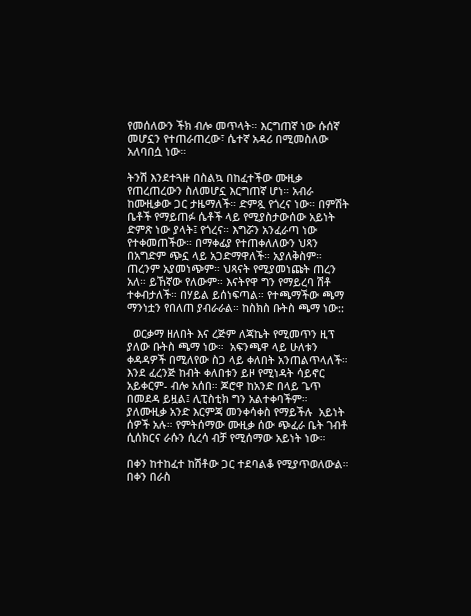የመሰለውን ችክ ብሎ መጥላት። እርግጠኛ ነው ሱሰኛ መሆኗን የተጠራጠረው፣ ሴተኛ አዳሪ በሚመስለው አለባበሷ ነው።

ትንሽ እንደተጓዙ በስልኳ በከፈተችው ሙዚቃ የጠረጠረውን ስለመሆኗ እርግጠኛ ሆነ። አብራ ከሙዚቃው ጋር ታዜማለች። ድምጿ የጎረና ነው። በምሽት ቤቶች የማይጠፉ ሴቶች ላይ የሚያስታውሰው አይነት ድምጽ ነው ያላት፤ የጎረና። እግሯን አንፈራጣ ነው የተቀመጠችው። በማቀፊያ የተጠቀለለውን ህጻን በአግድም ጭኗ ላይ አጋድማዋለች። አያለቅስም። ጠረንም አያመነጭም። ህጻናት የሚያመነጩት ጠረን አለ። ይኸኛው የለውም። እናትየዋ ግን የማይረባ ሽቶ ተቀብታለች። በሃይል ይሰነፍጣል። የተጫማችው ጫማ ማንነቷን የበለጠ ያብራራል። ከስክስ ቡትስ ጫማ ነው::

  ወርቃማ ዘለበት እና ረጅም ለጃኬት የሚመጥን ዚፕ ያለው ቡትስ ጫማ ነው።  አፍንጫዋ ላይ ሁለቱን ቀዳዳዎች በሚለየው ስጋ ላይ ቀለበት አንጠልጥላለች። እንደ ፈረንጅ ከብት ቀለበቱን ይዞ የሚነዳት ሳይኖር አይቀርም- ብሎ አሰበ። ጆሮዋ ከአንድ በላይ ጌጥ በመደዳ ይዟል፤ ሊፒስቲክ ግን አልተቀባችም።
ያለሙዚቃ አንድ እርምጃ መንቀሳቀስ የማይችሉ  አይነት ሰዎች አሉ። የምትሰማው ሙዚቃ ሰው ጭፈራ ቤት ገብቶ ሲሰክርና ራሱን ሲረሳ ብቻ የሚሰማው አይነት ነው።

በቀን ከተከፈተ ከሽቶው ጋር ተደባልቆ የሚያጥወለውል። በቀን በራስ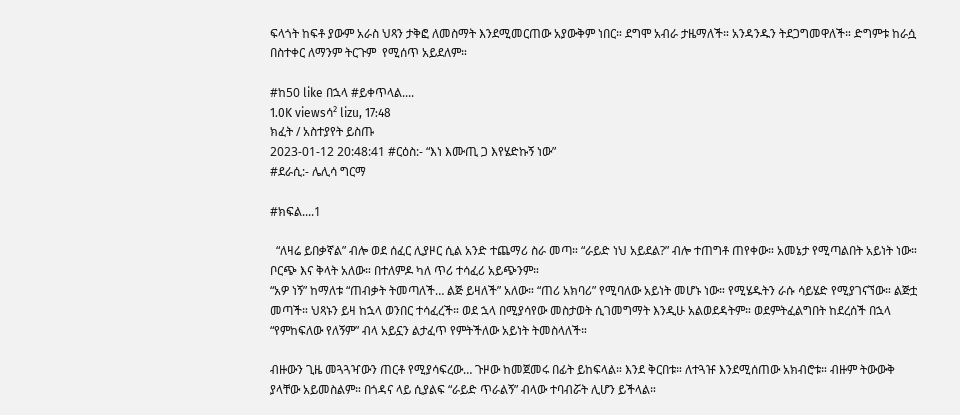ፍላጎት ከፍቶ ያውም አራስ ህጻን ታቅፎ ለመስማት እንደሚመርጠው አያውቅም ነበር። ደግሞ አብራ ታዜማለች። አንዳንዱን ትደጋግመዋለች። ድግምቱ ከራሷ በስተቀር ለማንም ትርጉም  የሚሰጥ አይደለም።

#ከ50 like በኋላ #ይቀጥላል....
1.0K viewsሳ² lizu, 17:48
ክፈት / አስተያየት ይስጡ
2023-01-12 20:48:41 #ርዕስ:- “እነ እሙጢ ጋ እየሄድኩኝ ነው”
#ደራሲ:- ሌሊሳ ግርማ

#ክፍል....1

  “ለዛሬ ይበቃኛል” ብሎ ወደ ሰፈር ሊያዞር ሲል አንድ ተጨማሪ ስራ መጣ። “ራይድ ነህ አይደል?” ብሎ ተጠግቶ ጠየቀው። አመኔታ የሚጣልበት አይነት ነው። ቦርጭ እና ቅላት አለው። በተለምዶ ካለ ጥሪ ተሳፈሪ አይጭንም።
“አዎ ነኝ” ከማለቱ “ጠብቃት ትመጣለች… ልጅ ይዛለች” አለው። “ጠሪ አክባሪ” የሚባለው አይነት መሆኑ ነው። የሚሄዱትን ራሱ ሳይሄድ የሚያገናኘው። ልጅቷ መጣች። ህጻኑን ይዛ ከኋላ ወንበር ተሳፈረች። ወደ ኋላ በሚያሳየው መስታወት ሲገመግማት እንዲሁ አልወደዳትም። ወደምትፈልግበት ከደረሰች በኋላ “የምከፍለው የለኝም” ብላ አይኗን ልታፈጥ የምትችለው አይነት ትመስላለች።

ብዙውን ጊዜ መጓጓዣውን ጠርቶ የሚያሳፍረው… ጉዞው ከመጀመሩ በፊት ይከፍላል። እንደ ቅርበቱ። ለተጓዡ እንደሚሰጠው አክብሮቱ። ብዙም ትውውቅ ያላቸው አይመስልም። በጎዳና ላይ ሲያልፍ “ራይድ ጥራልኝ” ብላው ተባብሯት ሊሆን ይችላል።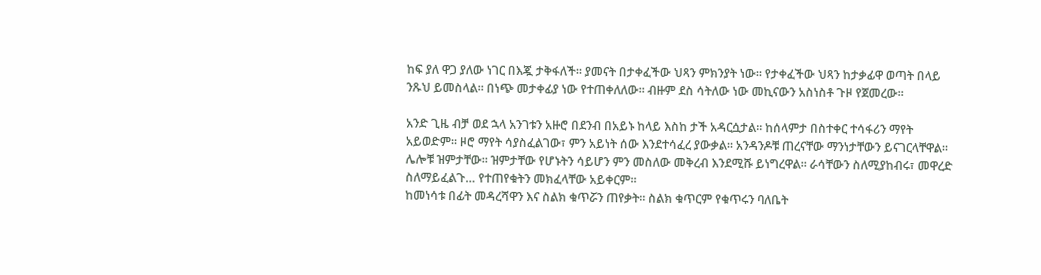ከፍ ያለ ዋጋ ያለው ነገር በእጇ ታቅፋለች። ያመናት በታቀፈችው ህጻን ምክንያት ነው። የታቀፈችው ህጻን ከታቃፊዋ ወጣት በላይ ንጹህ ይመስላል። በነጭ መታቀፊያ ነው የተጠቀለለው። ብዙም ደስ ሳትለው ነው መኪናውን አስነስቶ ጉዞ የጀመረው።

አንድ ጊዜ ብቻ ወደ ኋላ አንገቱን አዙሮ በደንብ በአይኑ ከላይ እስከ ታች አዳርሷታል። ከሰላምታ በስተቀር ተሳፋሪን ማየት አይወድም። ዞሮ ማየት ሳያስፈልገው፣ ምን አይነት ሰው እንደተሳፈረ ያውቃል። አንዳንዶቹ ጠረናቸው ማንነታቸውን ይናገርላቸዋል። ሌሎቹ ዝምታቸው። ዝምታቸው የሆኑትን ሳይሆን ምን መስለው መቅረብ እንደሚሹ ይነግረዋል። ራሳቸውን ስለሚያከብሩ፣ መዋረድ ስለማይፈልጉ… የተጠየቁትን መክፈላቸው አይቀርም።
ከመነሳቱ በፊት መዳረሻዋን እና ስልክ ቁጥሯን ጠየቃት። ስልክ ቁጥርም የቁጥሩን ባለቤት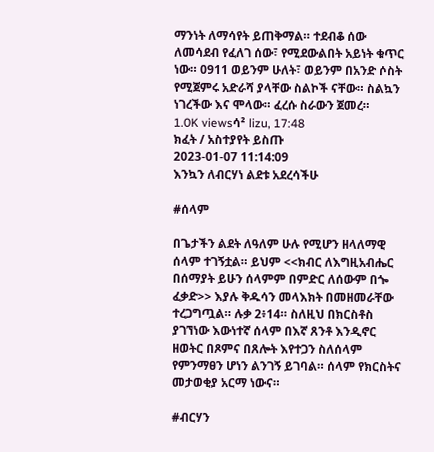ማንነት ለማሳየት ይጠቅማል። ተደብቆ ሰው ለመሳደብ የፈለገ ሰው፣ የሚደውልበት አይነት ቁጥር ነው። 0911 ወይንም ሁለት፣ ወይንም በአንድ ሶስት የሚጀምሩ አድራሻ ያላቸው ስልኮች ናቸው። ስልኳን ነገረችው እና ሞላው። ፈረሱ ስራውን ጀመረ።
1.0K viewsሳ² lizu, 17:48
ክፈት / አስተያየት ይስጡ
2023-01-07 11:14:09
እንኳን ለብርሃነ ልደቱ አደረሳችሁ

#ሰላም

በጌታችን ልደት ለዓለም ሁሉ የሚሆን ዘላለማዊ ሰላም ተገኝቷል። ይህም <<ክብር ለእግዚአብሔር በሰማያት ይሁን ሰላምም በምድር ለሰውም በጐ ፈቃድ>> እያሉ ቅዱሳን መላእክት በመዘመራቸው ተረጋግጧል። ሉቃ 2፥14። ስለዚህ በክርስቶስ ያገኘነው እውነተኛ ሰላም በእኛ ጸንቶ እንዲኖር ዘወትር በጾምና በጸሎት እየተጋን ስለሰላም የምንማፀን ሆነን ልንገኝ ይገባል። ሰላም የክርስትና መታወቂያ አርማ ነውና።

#ብርሃን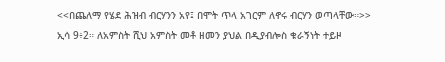<<በጨለማ የሄደ ሕዝብ ብርሃንን አየ፤ በሞት ጥላ አገርም ለኖሩ ብርሃን ወጣላቸው።>> ኢሳ 9፥2። ለአምስት ሺህ አምስት መቶ ዘመን ያህል በዲያብሎስ ቁራኝነት ተይዞ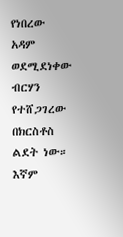የነበረው አዳም ወደሚደነቀው ብርሃን የተሸጋገረው በክርስቶስ ልደት ነው። እኛም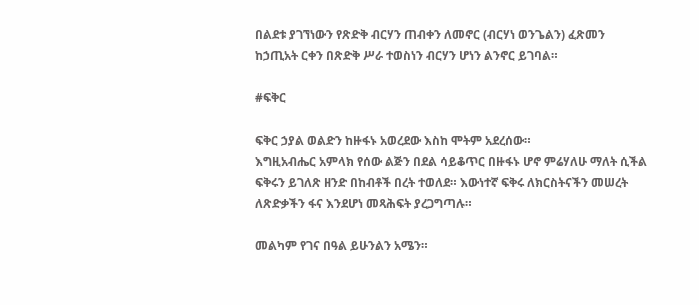በልደቱ ያገኘነውን የጽድቅ ብርሃን ጠብቀን ለመኖር (ብርሃነ ወንጌልን) ፈጽመን ከኃጢአት ርቀን በጽድቅ ሥራ ተወስነን ብርሃን ሆነን ልንኖር ይገባል።

#ፍቅር

ፍቅር ኃያል ወልድን ከዙፋኑ አወረደው እስከ ሞትም አደረሰው።
እግዚአብሔር አምላክ የሰው ልጅን በደል ሳይቆጥር በዙፋኑ ሆኖ ምሬሃለሁ ማለት ሲችል ፍቅሩን ይገለጽ ዘንድ በከብቶች በረት ተወለደ። እውነተኛ ፍቅሩ ለክርስትናችን መሠረት ለጽድቃችን ፋና እንደሆነ መጻሕፍት ያረጋግጣሉ።

መልካም የገና በዓል ይሁንልን አሜን።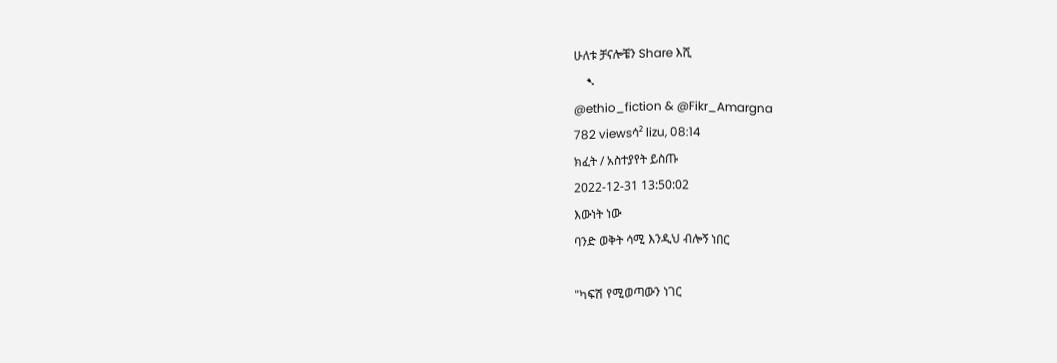ሁለቱ ቻናሎቼን Share እሺ
    ➷
@ethio_fiction & @Fikr_Amargna
782 viewsሳ² lizu, 08:14
ክፈት / አስተያየት ይስጡ
2022-12-31 13:50:02
እውነት ነው
ባንድ ወቅት ሳሚ እንዲህ ብሎኝ ነበር

"ካፍሽ የሚወጣውን ነገር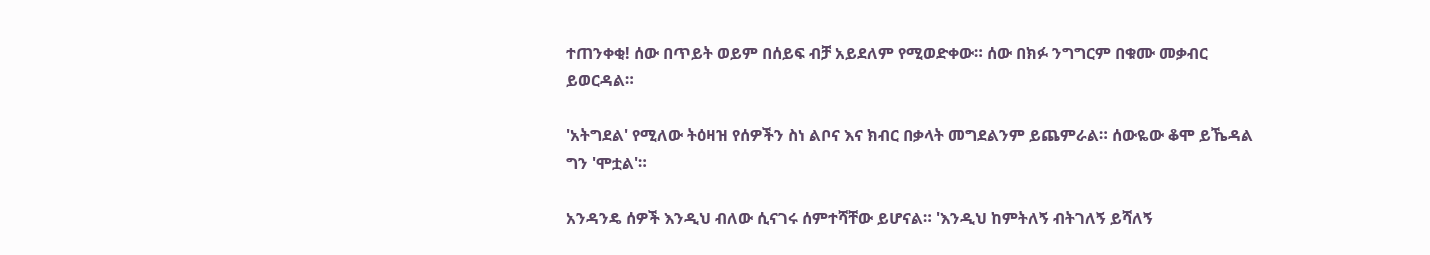ተጠንቀቂ! ሰው በጥይት ወይም በሰይፍ ብቻ አይደለም የሚወድቀው። ሰው በክፉ ንግግርም በቁሙ መቃብር ይወርዳል።

'አትግደል' የሚለው ትዕዛዝ የሰዎችን ስነ ልቦና እና ክብር በቃላት መግደልንም ይጨምራል። ሰውዬው ቆሞ ይኼዳል ግን 'ሞቷል'።

አንዳንዴ ሰዎች እንዲህ ብለው ሲናገሩ ሰምተሻቸው ይሆናል። 'እንዲህ ከምትለኝ ብትገለኝ ይሻለኝ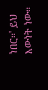ነበር።' ይህ እውነት ነው።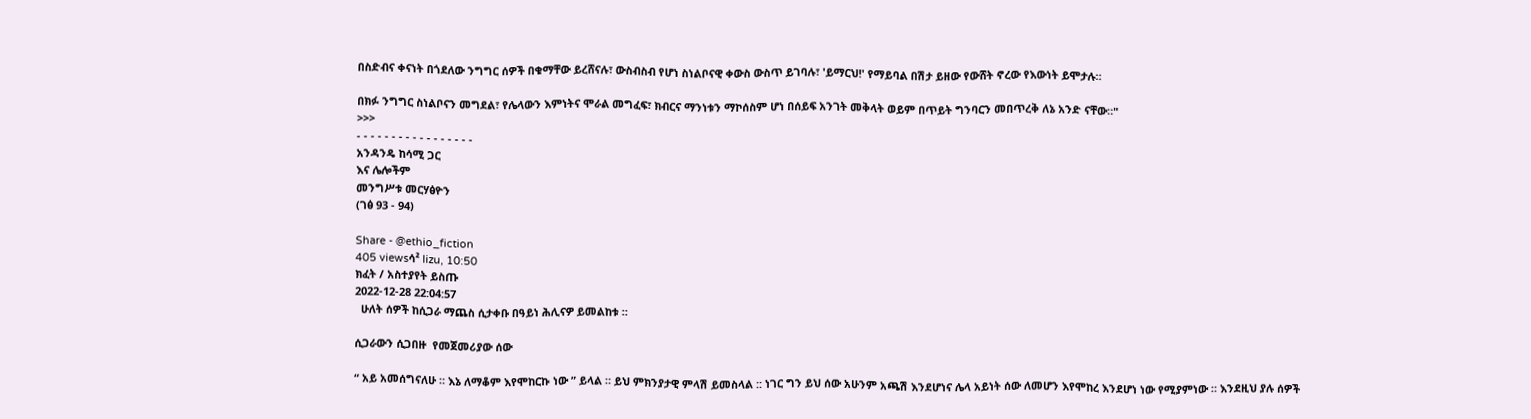በስድብና ቀናነት በጎደለው ንግግር ሰዎች በቁማቸው ይረሸናሉ፣ ውስብስብ የሆነ ስነልቦናዊ ቀውስ ውስጥ ይገባሉ፣ 'ይማርህ!' የማይባል በሽታ ይዘው የውሸት ኖረው የእውነት ይሞታሉ።

በክፉ ንግግር ስነልቦናን መግደል፣ የሌላውን እምነትና ሞራል መግፈፍ፣ ክብርና ማንነቱን ማኮሰስም ሆነ በሰይፍ አንገት መቅላት ወይም በጥይት ግንባርን መበጥረቅ ለኔ አንድ ናቸው።"
>>>
- - - - - - - - - - - - - - - - -
አንዳንዴ ከሳሚ ጋር
እና ሌሎችም
መንግሥቱ መርሃፅዮን
(ገፅ 93 - 94)

Share - @ethio_fiction
405 viewsሳ² lizu, 10:50
ክፈት / አስተያየት ይስጡ
2022-12-28 22:04:57
  ሁለት ሰዎች ከሲጋራ ማጨስ ሲታቀቡ በዓይነ ሕሊናዎ ይመልከቱ ።

ሲጋራውን ሲጋበዙ  የመጀመሪያው ሰው

“ አይ አመሰግናለሁ ። እኔ ለማቆም እየሞከርኩ ነው ” ይላል ። ይህ ምክንያታዊ ምላሽ ይመስላል :: ነገር ግን ይህ ሰው አሁንም አጫሽ እንደሆነና ሌላ አይነት ሰው ለመሆን እየሞከረ እንደሆነ ነው የሚያምነው ። እንደዚህ ያሉ ሰዎች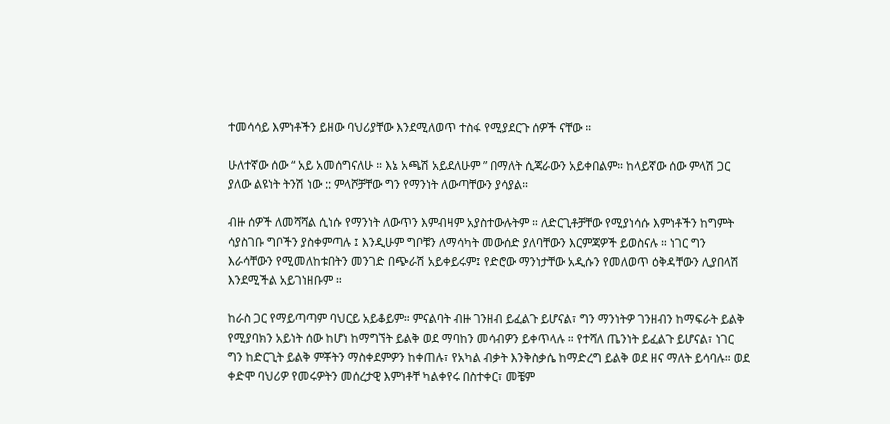ተመሳሳይ እምነቶችን ይዘው ባህሪያቸው እንደሚለወጥ ተስፋ የሚያደርጉ ሰዎች ናቸው ።

ሁለተኛው ሰው “ አይ አመሰግናለሁ ። እኔ አጫሽ አይደለሁም ” በማለት ሲጃራውን አይቀበልም። ከላይኛው ሰው ምላሽ ጋር ያለው ልዩነት ትንሽ ነው :: ምላሾቻቸው ግን የማንነት ለውጣቸውን ያሳያል።

ብዙ ሰዎች ለመሻሻል ሲነሱ የማንነት ለውጥን እምብዛም አያስተውሉትም ። ለድርጊቶቻቸው የሚያነሳሱ እምነቶችን ከግምት ሳያስገቡ ግቦችን ያስቀምጣሉ ፤ እንዲሁም ግቦቹን ለማሳካት መውሰድ ያለባቸውን እርምጃዎች ይወስናሉ ። ነገር ግን እራሳቸውን የሚመለከቱበትን መንገድ በጭራሽ አይቀይሩም፤ የድሮው ማንነታቸው አዲሱን የመለወጥ ዕቅዳቸውን ሊያበላሽ እንደሚችል አይገነዘቡም ።

ከራስ ጋር የማይጣጣም ባህርይ አይቆይም። ምናልባት ብዙ ገንዘብ ይፈልጉ ይሆናል፣ ግን ማንነትዎ ገንዘብን ከማፍራት ይልቅ የሚያባክን አይነት ሰው ከሆነ ከማግኘት ይልቅ ወደ ማባከን መሳብዎን ይቀጥላሉ ። የተሻለ ጤንነት ይፈልጉ ይሆናል፣ ነገር ግን ከድርጊት ይልቅ ምቾትን ማስቀደምዎን ከቀጠሉ፣ የአካል ብቃት እንቅስቃሴ ከማድረግ ይልቅ ወደ ዘና ማለት ይሳባሉ። ወደ ቀድሞ ባህሪዎ የመሩዎትን መሰረታዊ እምነቶቸ ካልቀየሩ በስተቀር፣ መቼም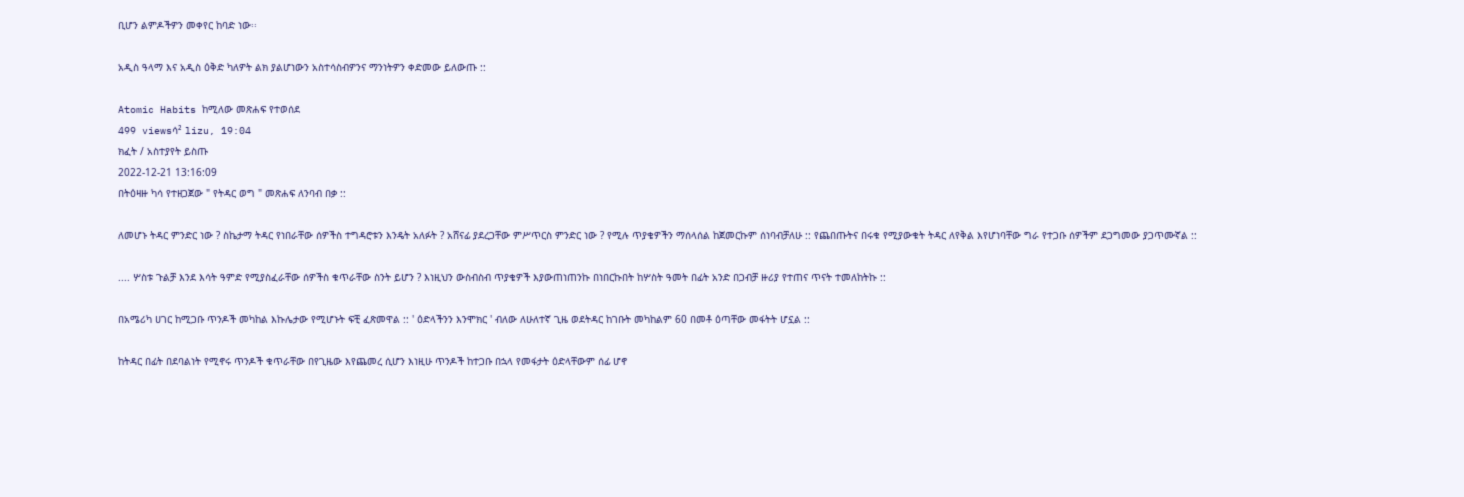ቢሆን ልምዶችዎን መቀየር ከባድ ነው፡፡

አዲስ ዓላማ እና አዲስ ዕቅድ ካለዎት ልክ ያልሆነውን አስተሳስብዎንና ማንነትዎን ቀድመው ይለውጡ ::

Atomic Habits ከሚለው መጽሐፍ የተወሰደ
499 viewsሳ² lizu, 19:04
ክፈት / አስተያየት ይስጡ
2022-12-21 13:16:09
በትዕዛዙ ካሳ የተዘጋጀው " የትዳር ወግ " መጽሐፍ ለንባብ በቃ ::

ለመሆኑ ትዳር ምንድር ነው ? ስኬታማ ትዳር የነበራቸው ሰዎችስ ተግዳሮቱን እንዴት አለፉት ? አሸናፊ ያደረጋቸው ምሥጥርስ ምንድር ነው ? የሚሉ ጥያቄዎችን ማሰላሰል ከጀመርኩም ሰነባብቻለሁ :: የጨበጡትና በሩቁ የሚያውቁት ትዳር ለየቅል እየሆነባቸው ግራ የተጋቡ ሰዎችም ደጋግመው ያጋጥሙኛል ::

.... ሦስቱ ጉልቻ እንደ እሳት ዓምድ የሚያስፈራቸው ሰዎችስ ቁጥራቸው ስንት ይሆን ? እነዚህን ውስብስብ ጥያቄዎች እያውጠነጠንኩ በነበርኩበት ከሦስት ዓመት በፊት አንድ በጋብቻ ዙሪያ የተጠና ጥናት ተመለከትኩ ::

በአሜሪካ ሀገር ከሚጋቡ ጥንዶች መካከል እኩሌታው የሚሆኑት ፍቺ ፈጽመዋል :: ' ዕድላችንን እንሞክር ' ብለው ለሁለተኛ ጊዜ ወደትዳር ከገቡት መካከልም 60 በመቶ ዕጣቸው መፋትት ሆኗል ::

ከትዳር በፊት በደባልነት የሚኖሩ ጥንዶች ቁጥራቸው በየጊዜው እየጨመረ ሲሆን እነዚሁ ጥንዶች ከተጋቡ በኋላ የመፋታት ዕድላቸውም ሰፊ ሆኖ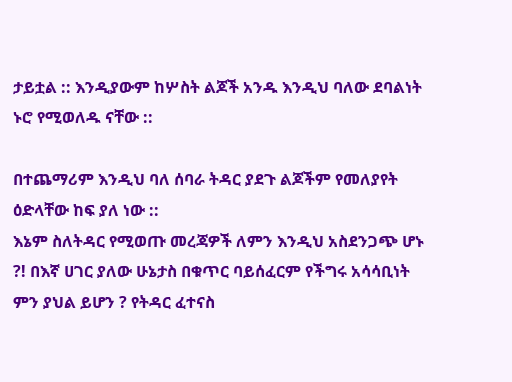ታይቷል :: እንዲያውም ከሦስት ልጆች አንዱ እንዲህ ባለው ደባልነት ኑሮ የሚወለዱ ናቸው ::

በተጨማሪም እንዲህ ባለ ሰባራ ትዳር ያደጉ ልጆችም የመለያየት ዕድላቸው ከፍ ያለ ነው ::
እኔም ስለትዳር የሚወጡ መረጃዎች ለምን እንዲህ አስደንጋጭ ሆኑ ?! በእኛ ሀገር ያለው ሁኔታስ በቁጥር ባይሰፈርም የችግሩ አሳሳቢነት ምን ያህል ይሆን ? የትዳር ፈተናስ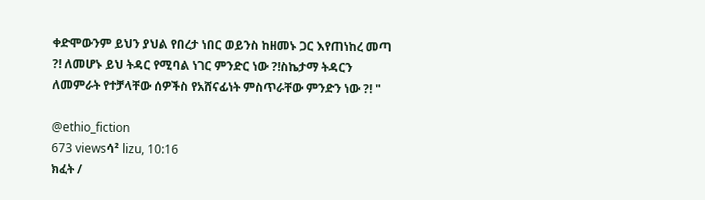ቀድሞውንም ይህን ያህል የበረታ ነበር ወይንስ ከዘመኑ ጋር እየጠነከረ መጣ ?! ለመሆኑ ይህ ትዳር የሚባል ነገር ምንድር ነው ?!ስኬታማ ትዳርን ለመምራት የተቻላቸው ሰዎችስ የአሸናፊነት ምስጥራቸው ምንድን ነው ?! "

@ethio_fiction
673 viewsሳ² lizu, 10:16
ክፈት /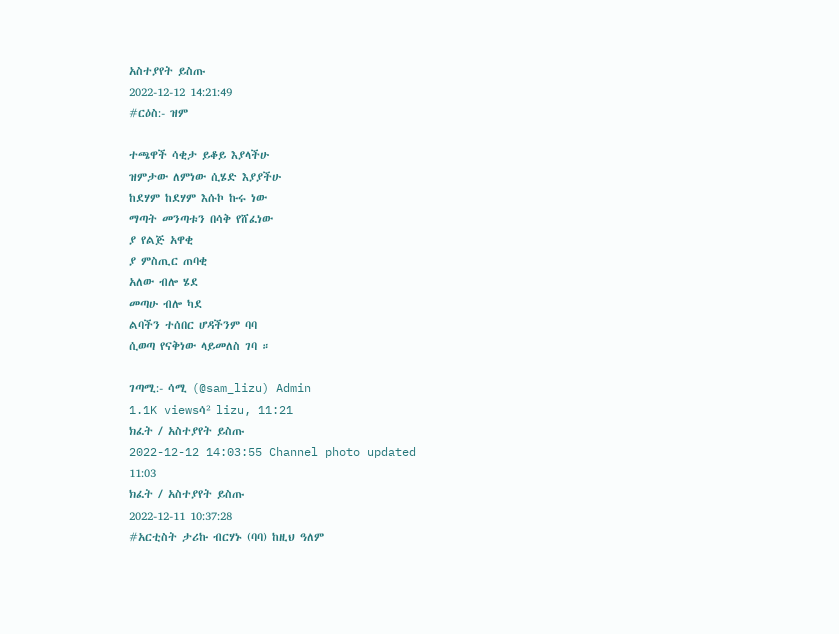አስተያየት ይስጡ
2022-12-12 14:21:49
#ርዕስ:- ዝም

ተጫዋች ሳቂታ ይቆይ እያላችሁ
ዝምታው ለምነው ሲሄድ እያያችሁ
ከደሃም ከደሃም እሱኮ ኩሩ ነው
ማጣት መንጣቱን በሳቅ የሸፈነው
ያ የልጅ አዋቂ
ያ ምስጢር ጠባቂ
አለው ብሎ ሄደ
መጣሁ ብሎ ካደ
ልባችን ተሰበር ሆዳችንም ባባ
ሲወጣ የናቅነው ላይመለስ ገባ ።

ገጣሚ:- ሳሚ (@sam_lizu) Admin
1.1K viewsሳ² lizu, 11:21
ክፈት / አስተያየት ይስጡ
2022-12-12 14:03:55 Channel photo updated
11:03
ክፈት / አስተያየት ይስጡ
2022-12-11 10:37:28
#አርቲስት ታሪኩ ብርሃኑ (ባባ) ከዚህ ዓለም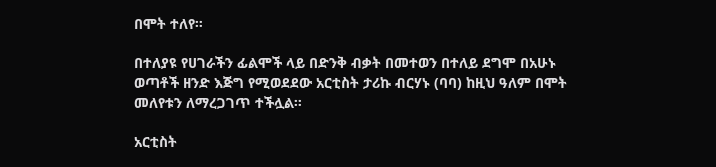በሞት ተለየ።

በተለያዩ የሀገራችን ፊልሞች ላይ በድንቅ ብቃት በመተወን በተለይ ደግሞ በአሁኑ ወጣቶች ዘንድ እጅግ የሚወደደው አርቲስት ታሪኩ ብርሃኑ (ባባ) ከዚህ ዓለም በሞት መለየቱን ለማረጋገጥ ተችሏል።

አርቲስት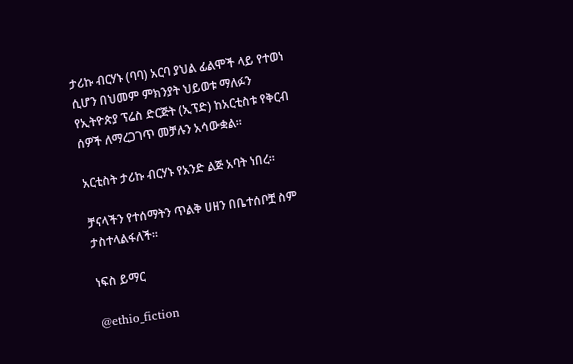ታሪኩ ብርሃኑ (ባባ) አርባ ያህል ፊልሞች ላይ የተወነ ሲሆን በህመም ምክንያት ህይወቱ ማለፉን የኢትዮጵያ ፕሬስ ድርጅት (ኢፕድ) ከአርቲስቱ የቅርብ ሰዎች ለማረጋገጥ መቻሉን አሳውቋል።

አርቲስት ታሪኩ ብርሃኑ የአንድ ልጅ አባት ነበረ።

ቻናላችን የተሰማትን ጥልቅ ሀዘን በቤተሰቦቿ ስም ታስተላልፋለች።

ነፍስ ይማር

@ethio_fiction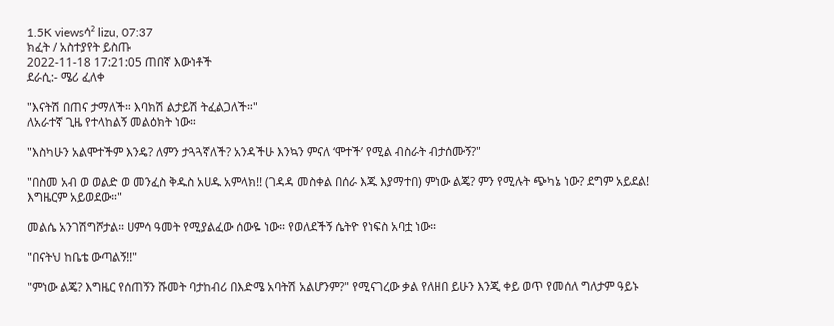1.5K viewsሳ² lizu, 07:37
ክፈት / አስተያየት ይስጡ
2022-11-18 17:21:05 ጠበኛ እውነቶች
ደራሲ:- ሜሪ ፈለቀ

"እናትሽ በጠና ታማለች። እባክሽ ልታይሽ ትፈልጋለች።"
ለአራተኛ ጊዜ የተላከልኝ መልዕክት ነው።

"እስካሁን አልሞተችም እንዴ? ለምን ታጓጓኛለች? አንዳችሁ እንኳን ምናለ ‘ሞተች’ የሚል ብስራት ብታሰሙኝ?"

"በስመ አብ ወ ወልድ ወ መንፈስ ቅዱስ አሀዱ አምላክ!! (ገዳዳ መስቀል በሰራ እጁ እያማተበ) ምነው ልጄ? ምን የሚሉት ጭካኔ ነው? ደግም አይደል! እግዜርም አይወደው።"

መልሴ አንገሽግሾታል። ሀምሳ ዓመት የሚያልፈው ሰውዬ ነው። የወለደችኝ ሴትዮ የነፍስ አባቷ ነው።

"በናትህ ከቤቴ ውጣልኝ!!"

"ምነው ልጄ? እግዜር የሰጠኝን ሹመት ባታከብሪ በእድሜ አባትሽ አልሆንም?" የሚናገረው ቃል የለዘበ ይሁን እንጂ ቀይ ወጥ የመሰለ ግለታም ዓይኑ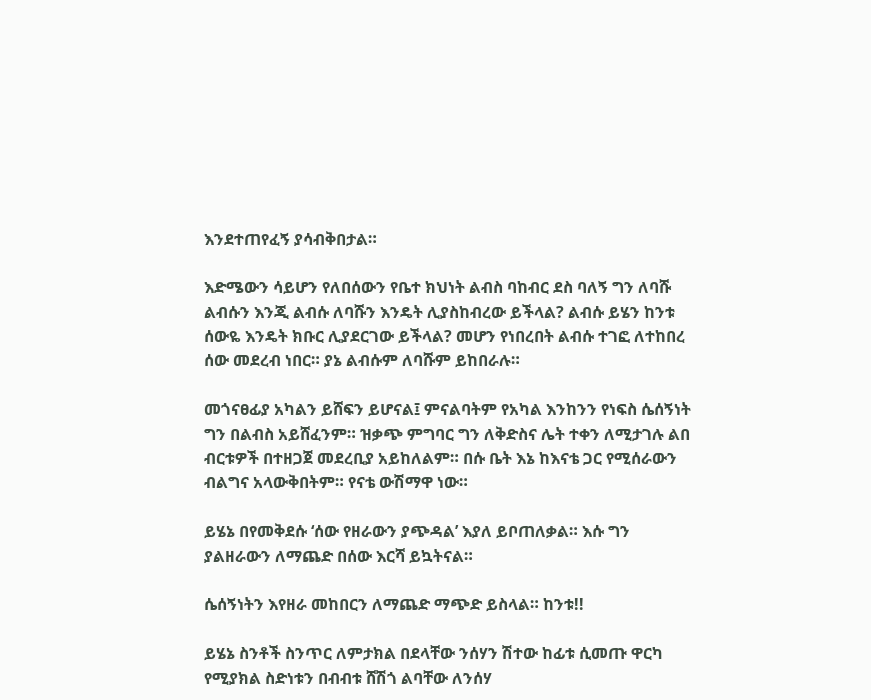እንደተጠየፈኝ ያሳብቅበታል።

እድሜውን ሳይሆን የለበሰውን የቤተ ክህነት ልብስ ባከብር ደስ ባለኝ ግን ለባሹ ልብሱን እንጂ ልብሱ ለባሹን እንዴት ሊያስከብረው ይችላል? ልብሱ ይሄን ከንቱ ሰውዬ እንዴት ክቡር ሊያደርገው ይችላል? መሆን የነበረበት ልብሱ ተገፎ ለተከበረ ሰው መደረብ ነበር። ያኔ ልብሱም ለባሹም ይከበራሉ።

መጎናፀፊያ አካልን ይሸፍን ይሆናል፤ ምናልባትም የአካል እንከንን የነፍስ ሴሰኝነት ግን በልብስ አይሸፈንም። ዝቃጭ ምግባር ግን ለቅድስና ሌት ተቀን ለሚታገሉ ልበ ብርቱዎች በተዘጋጀ መደረቢያ አይከለልም። በሱ ቤት እኔ ከእናቴ ጋር የሚሰራውን ብልግና አላውቅበትም። የናቴ ውሽማዋ ነው።

ይሄኔ በየመቅደሱ ‘ሰው የዘራውን ያጭዳል’ እያለ ይቦጠለቃል። እሱ ግን ያልዘራውን ለማጨድ በሰው እርሻ ይኳትናል።

ሴሰኝነትን እየዘራ መከበርን ለማጨድ ማጭድ ይስላል። ከንቱ!!

ይሄኔ ስንቶች ስንጥር ለምታክል በደላቸው ንሰሃን ሽተው ከፊቱ ሲመጡ ዋርካ የሚያክል ስድነቱን በብብቱ ሸሽጎ ልባቸው ለንሰሃ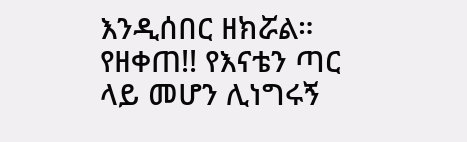እንዲሰበር ዘክሯል። የዘቀጠ!! የእናቴን ጣር ላይ መሆን ሊነግሩኝ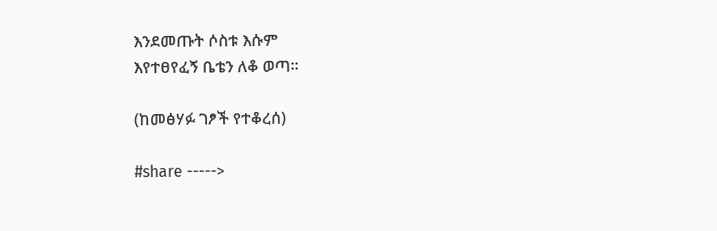እንደመጡት ሶስቱ እሱም
እየተፀየፈኝ ቤቴን ለቆ ወጣ።

(ከመፅሃፉ ገፆች የተቆረሰ)

#share ----->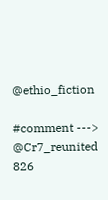@ethio_fiction

#comment ---> @Cr7_reunited
826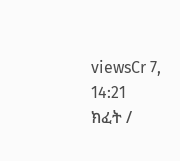viewsCr 7, 14:21
ክፈት /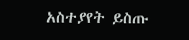አስተያየት ይስጡ